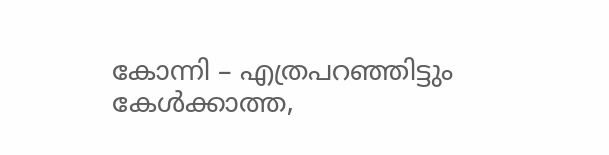കോന്നി – എത്രപറഞ്ഞിട്ടും കേൾക്കാത്ത,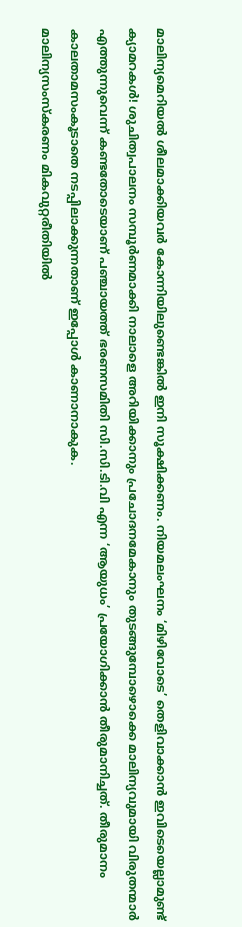മാലിന്യമെറിയൽ ശീലമാക്കിയവർ കോന്നിയിലുണ്ടെങ്കിൽ ഇനി സൂക്ഷിക്കണം. നിയമലംഘനം ‘മിഴിവോടെ’ തെളിവാക്കാൻ ഇവിടെയെല്ലാമുണ്ട് ക്യാമറകൾ! ശുചിത്വപാലനം സമ്പൂർണമാക്കി നാലാളെ അറിയിക്കാനും പ്രചോദനമേകാനും തുടങ്ങുമ്പോഴൊക്കെ മാലിന്യവുമായി വിരുതന്മാർ എത്തുന്നുവെന്ന് കണ്ടതോടെയാണ് പഞ്ചായത്ത് ഭരണസമിതി സി.സി.ടി.വി എന്ന ‘ആയുധം’ പ്രയോഗിക്കാൻ തീരുമാനിച്ചത്. തീരുമാനം കാലതാമസംകൂടാതെ നടപ്പിലാക്കുന്നതാണ് ഇപ്പോൾ കാണാനാകുക.
മാലിന്യസംസ്കരണം മികവുറ്റരീതിയിൽ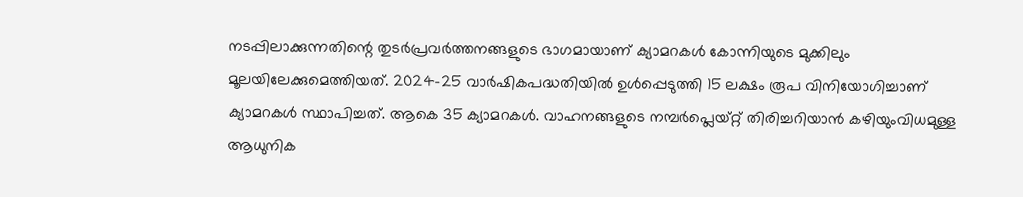നടപ്പിലാക്കുന്നതിന്റെ തുടർപ്രവർത്തനങ്ങളുടെ ഭാഗമായാണ് ക്യാമറകൾ കോന്നിയുടെ മുക്കിലും മൂലയിലേക്കുമെത്തിയത്. 2024-25 വാർഷികപദ്ധതിയിൽ ഉൾപ്പെടുത്തി 15 ലക്ഷം രൂപ വിനിയോഗിച്ചാണ് ക്യാമറകൾ സ്ഥാപിച്ചത്. ആകെ 35 ക്യാമറകൾ. വാഹനങ്ങളുടെ നമ്പർപ്ലെയ്റ്റ് തിരിച്ചറിയാൻ കഴിയുംവിധമുള്ള ആധുനിക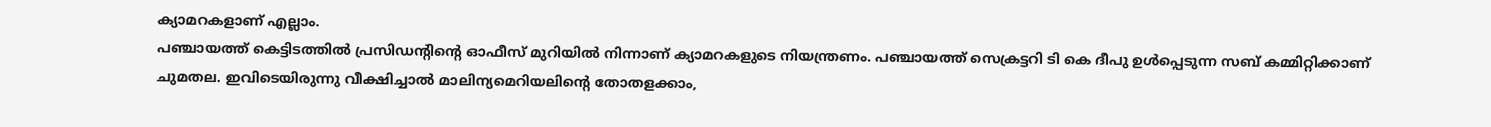ക്യാമറകളാണ് എല്ലാം.
പഞ്ചായത്ത് കെട്ടിടത്തിൽ പ്രസിഡന്റിന്റെ ഓഫീസ് മുറിയിൽ നിന്നാണ് ക്യാമറകളുടെ നിയന്ത്രണം. പഞ്ചായത്ത് സെക്രട്ടറി ടി കെ ദീപു ഉൾപ്പെടുന്ന സബ് കമ്മിറ്റിക്കാണ് ചുമതല. ഇവിടെയിരുന്നു വീക്ഷിച്ചാൽ മാലിന്യമെറിയലിന്റെ തോതളക്കാം,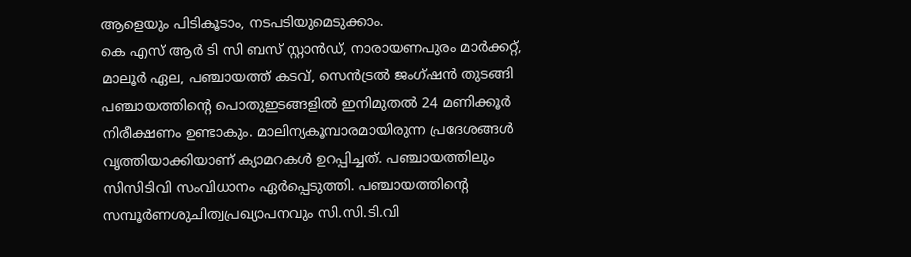ആളെയും പിടികൂടാം, നടപടിയുമെടുക്കാം.
കെ എസ് ആർ ടി സി ബസ് സ്റ്റാൻഡ്, നാരായണപുരം മാർക്കറ്റ്, മാലൂർ ഏല, പഞ്ചായത്ത് കടവ്, സെൻട്രൽ ജംഗ്ഷൻ തുടങ്ങി പഞ്ചായത്തിന്റെ പൊതുഇടങ്ങളിൽ ഇനിമുതൽ 24 മണിക്കൂർ നിരീക്ഷണം ഉണ്ടാകും. മാലിന്യകൂമ്പാരമായിരുന്ന പ്രദേശങ്ങൾ വൃത്തിയാക്കിയാണ് ക്യാമറകൾ ഉറപ്പിച്ചത്. പഞ്ചായത്തിലും സിസിടിവി സംവിധാനം ഏർപ്പെടുത്തി. പഞ്ചായത്തിന്റെ സമ്പൂർണശുചിത്വപ്രഖ്യാപനവും സി.സി.ടി.വി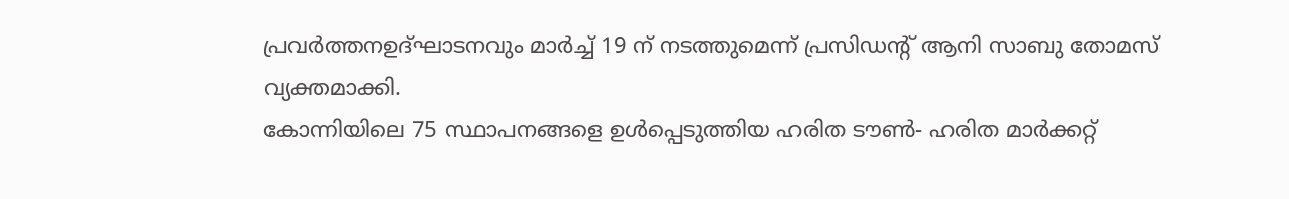പ്രവർത്തനഉദ്ഘാടനവും മാർച്ച് 19 ന് നടത്തുമെന്ന് പ്രസിഡന്റ് ആനി സാബു തോമസ് വ്യക്തമാക്കി.
കോന്നിയിലെ 75 സ്ഥാപനങ്ങളെ ഉൾപ്പെടുത്തിയ ഹരിത ടൗൺ- ഹരിത മാർക്കറ്റ്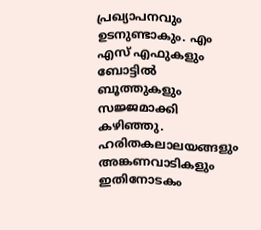പ്രഖ്യാപനവും ഉടനുണ്ടാകും. എം എസ് എഫുകളും ബോട്ടിൽ ബൂത്തുകളും സജ്ജമാക്കി കഴിഞ്ഞു. ഹരിതകലാലയങ്ങളും അങ്കണവാടികളും ഇതിനോടകം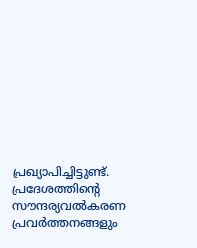പ്രഖ്യാപിച്ചിട്ടുണ്ട്. പ്രദേശത്തിന്റെ സൗന്ദര്യവൽകരണ പ്രവർത്തനങ്ങളും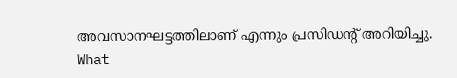അവസാനഘട്ടത്തിലാണ് എന്നും പ്രസിഡന്റ് അറിയിച്ചു.
What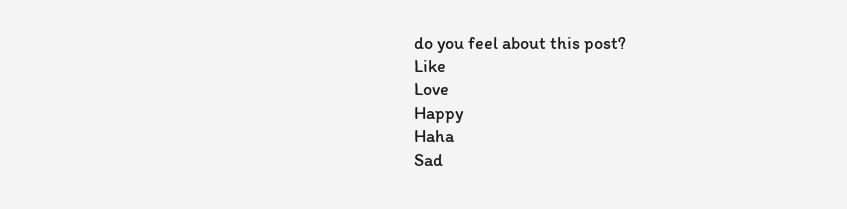do you feel about this post?
Like
Love
Happy
Haha
Sad